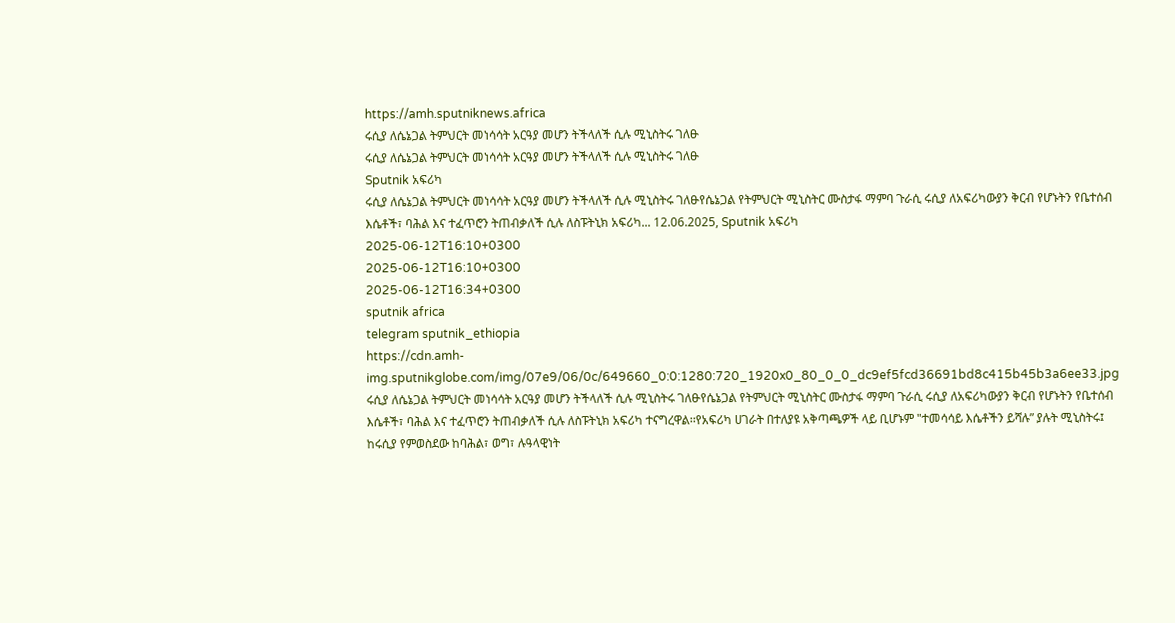https://amh.sputniknews.africa
ሩሲያ ለሴኔጋል ትምህርት መነሳሳት አርዓያ መሆን ትችላለች ሲሉ ሚኒስትሩ ገለፁ
ሩሲያ ለሴኔጋል ትምህርት መነሳሳት አርዓያ መሆን ትችላለች ሲሉ ሚኒስትሩ ገለፁ
Sputnik አፍሪካ
ሩሲያ ለሴኔጋል ትምህርት መነሳሳት አርዓያ መሆን ትችላለች ሲሉ ሚኒስትሩ ገለፁየሴኔጋል የትምህርት ሚኒስትር ሙስታፋ ማምባ ጉራሲ ሩሲያ ለአፍሪካውያን ቅርብ የሆኑትን የቤተሰብ እሴቶች፣ ባሕል እና ተፈጥሮን ትጠብቃለች ሲሉ ለስፑትኒክ አፍሪካ... 12.06.2025, Sputnik አፍሪካ
2025-06-12T16:10+0300
2025-06-12T16:10+0300
2025-06-12T16:34+0300
sputnik africa
telegram sputnik_ethiopia
https://cdn.amh-img.sputnikglobe.com/img/07e9/06/0c/649660_0:0:1280:720_1920x0_80_0_0_dc9ef5fcd36691bd8c415b45b3a6ee33.jpg
ሩሲያ ለሴኔጋል ትምህርት መነሳሳት አርዓያ መሆን ትችላለች ሲሉ ሚኒስትሩ ገለፁየሴኔጋል የትምህርት ሚኒስትር ሙስታፋ ማምባ ጉራሲ ሩሲያ ለአፍሪካውያን ቅርብ የሆኑትን የቤተሰብ እሴቶች፣ ባሕል እና ተፈጥሮን ትጠብቃለች ሲሉ ለስፑትኒክ አፍሪካ ተናግረዋል፡፡የአፍሪካ ሀገራት በተለያዩ አቅጣጫዎች ላይ ቢሆኑም "ተመሳሳይ እሴቶችን ይሻሉ” ያሉት ሚኒስትሩ፤ ከሩሲያ የምወስደው ከባሕል፣ ወግ፣ ሉዓላዊነት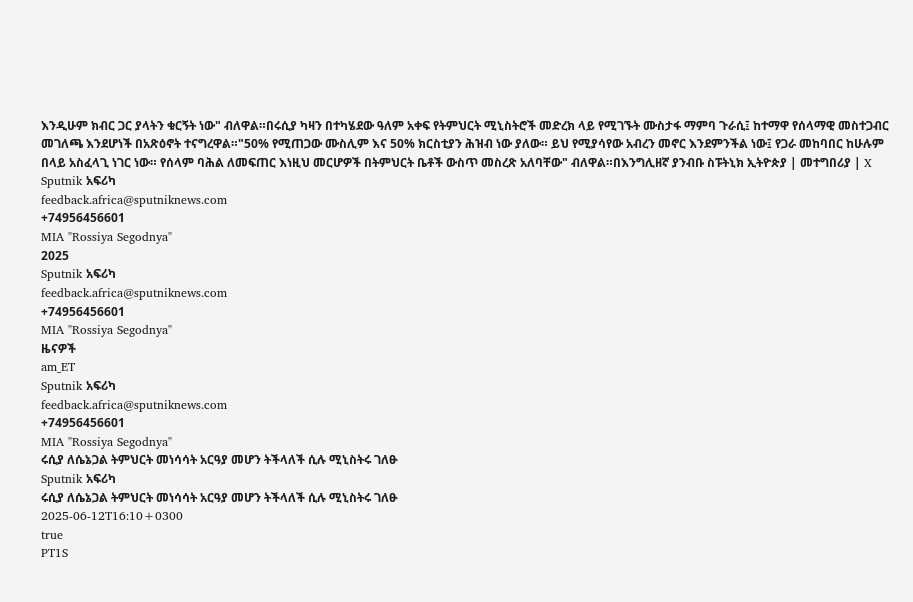እንዲሁም ክብር ጋር ያላትን ቁርኝት ነው" ብለዋል።በሩሲያ ካዛን በተካሄደው ዓለም አቀፍ የትምህርት ሚኒስትሮች መድረክ ላይ የሚገኙት ሙስታፋ ማምባ ጉራሲ፤ ከተማዋ የሰላማዊ መስተጋብር መገለጫ እንደሆነች በአጽዕኖት ተናግረዋል።"50% የሚጠጋው ሙስሊም እና 50% ክርስቲያን ሕዝብ ነው ያለው። ይህ የሚያሳየው አብረን መኖር እንደምንችል ነው፤ የጋራ መከባበር ከሁሉም በላይ አስፈላጊ ነገር ነው። የሰላም ባሕል ለመፍጠር እነዚህ መርሆዎች በትምህርት ቤቶች ውስጥ መስረጽ አለባቸው" ብለዋል።በእንግሊዘኛ ያንብቡ ስፑትኒክ ኢትዮጵያ | መተግበሪያ | X
Sputnik አፍሪካ
feedback.africa@sputniknews.com
+74956456601
MIA "Rossiya Segodnya"
2025
Sputnik አፍሪካ
feedback.africa@sputniknews.com
+74956456601
MIA "Rossiya Segodnya"
ዜናዎች
am_ET
Sputnik አፍሪካ
feedback.africa@sputniknews.com
+74956456601
MIA "Rossiya Segodnya"
ሩሲያ ለሴኔጋል ትምህርት መነሳሳት አርዓያ መሆን ትችላለች ሲሉ ሚኒስትሩ ገለፁ
Sputnik አፍሪካ
ሩሲያ ለሴኔጋል ትምህርት መነሳሳት አርዓያ መሆን ትችላለች ሲሉ ሚኒስትሩ ገለፁ
2025-06-12T16:10+0300
true
PT1S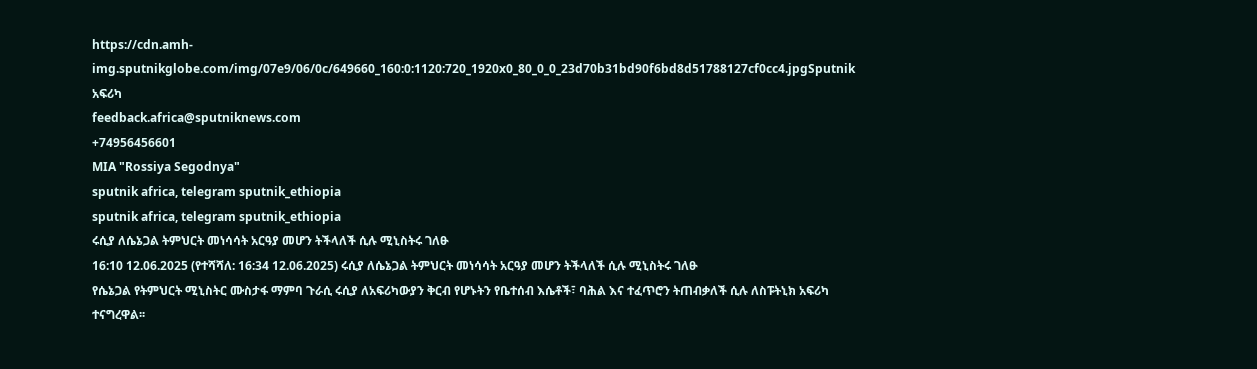https://cdn.amh-img.sputnikglobe.com/img/07e9/06/0c/649660_160:0:1120:720_1920x0_80_0_0_23d70b31bd90f6bd8d51788127cf0cc4.jpgSputnik አፍሪካ
feedback.africa@sputniknews.com
+74956456601
MIA "Rossiya Segodnya"
sputnik africa, telegram sputnik_ethiopia
sputnik africa, telegram sputnik_ethiopia
ሩሲያ ለሴኔጋል ትምህርት መነሳሳት አርዓያ መሆን ትችላለች ሲሉ ሚኒስትሩ ገለፁ
16:10 12.06.2025 (የተሻሻለ: 16:34 12.06.2025) ሩሲያ ለሴኔጋል ትምህርት መነሳሳት አርዓያ መሆን ትችላለች ሲሉ ሚኒስትሩ ገለፁ
የሴኔጋል የትምህርት ሚኒስትር ሙስታፋ ማምባ ጉራሲ ሩሲያ ለአፍሪካውያን ቅርብ የሆኑትን የቤተሰብ እሴቶች፣ ባሕል እና ተፈጥሮን ትጠብቃለች ሲሉ ለስፑትኒክ አፍሪካ ተናግረዋል፡፡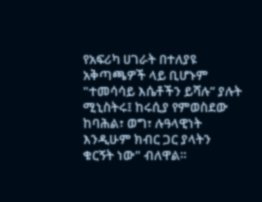የአፍሪካ ሀገራት በተለያዩ አቅጣጫዎች ላይ ቢሆኑም "ተመሳሳይ እሴቶችን ይሻሉ” ያሉት ሚኒስትሩ፤ ከሩሲያ የምወስደው ከባሕል፣ ወግ፣ ሉዓላዊነት እንዲሁም ክብር ጋር ያላትን ቁርኝት ነው" ብለዋል።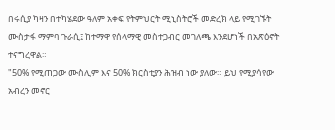በሩሲያ ካዛን በተካሄደው ዓለም አቀፍ የትምህርት ሚኒስትሮች መድረክ ላይ የሚገኙት ሙስታፋ ማምባ ጉራሲ፤ ከተማዋ የሰላማዊ መስተጋብር መገለጫ እንደሆነች በአጽዕኖት ተናግረዋል።
"50% የሚጠጋው ሙስሊም እና 50% ክርስቲያን ሕዝብ ነው ያለው። ይህ የሚያሳየው አብረን መኖር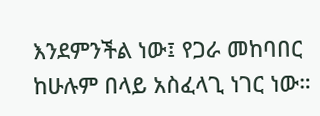እንደምንችል ነው፤ የጋራ መከባበር ከሁሉም በላይ አስፈላጊ ነገር ነው።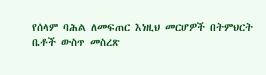የሰላም ባሕል ለመፍጠር እነዚህ መርሆዎች በትምህርት ቤቶች ውስጥ መስረጽ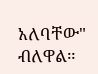አለባቸው" ብለዋል።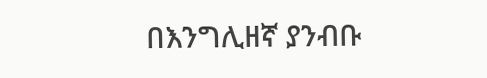በእንግሊዘኛ ያንብቡ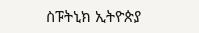ስፑትኒክ ኢትዮጵያ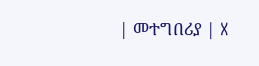| መተግበሪያ | X